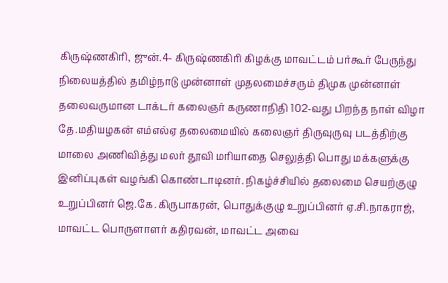கிருஷ்ணகிரி, ஜுன்.4- கிருஷ்ணகிரி கிழக்கு மாவட்டம் பர்கூர் பேருந்து நிலையத்தில் தமிழ்நாடு முன்னாள் முதலமைச்சரும் திமுக முன்னாள் தலைவருமான டாக்டர் கலைஞர் கருணாநிதி 102-வது பிறந்த நாள் விழா தே.மதியழகன் எம்எல்ஏ தலைமையில் கலைஞர் திருவுருவு படத்திற்கு மாலை அணிவித்து மலர் தூவி மரியாதை செலுத்தி பொது மக்களுக்கு இனிப்புகள் வழங்கி கொண்டாடினர். நிகழ்ச்சியில் தலைமை செயற்குழு உறுப்பினர் ஜெ.கே.கிருபாகரன், பொதுக்குழு உறுப்பினர் ஏ.சி.நாகராஜ், மாவட்ட பொருளாளர் கதிரவன், மாவட்ட அவை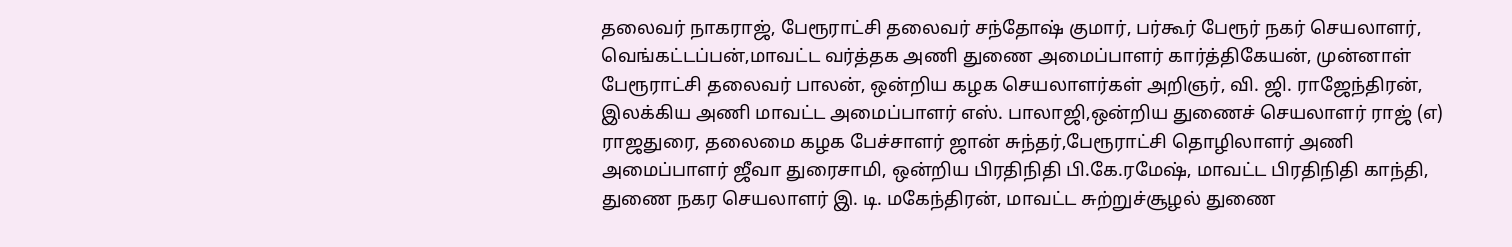தலைவர் நாகராஜ், பேரூராட்சி தலைவர் சந்தோஷ் குமார், பர்கூர் பேரூர் நகர் செயலாளர், வெங்கட்டப்பன்,மாவட்ட வர்த்தக அணி துணை அமைப்பாளர் கார்த்திகேயன், முன்னாள் பேரூராட்சி தலைவர் பாலன், ஒன்றிய கழக செயலாளர்கள் அறிஞர், வி. ஜி. ராஜேந்திரன், இலக்கிய அணி மாவட்ட அமைப்பாளர் எஸ். பாலாஜி,ஒன்றிய துணைச் செயலாளர் ராஜ் (எ) ராஜதுரை, தலைமை கழக பேச்சாளர் ஜான் சுந்தர்,பேரூராட்சி தொழிலாளர் அணி அமைப்பாளர் ஜீவா துரைசாமி, ஒன்றிய பிரதிநிதி பி.கே.ரமேஷ், மாவட்ட பிரதிநிதி காந்தி, துணை நகர செயலாளர் இ. டி. மகேந்திரன், மாவட்ட சுற்றுச்சூழல் துணை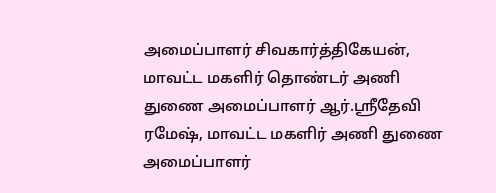அமைப்பாளர் சிவகார்த்திகேயன், மாவட்ட மகளிர் தொண்டர் அணி துணை அமைப்பாளர் ஆர்.ஸ்ரீதேவி ரமேஷ், மாவட்ட மகளிர் அணி துணை அமைப்பாளர்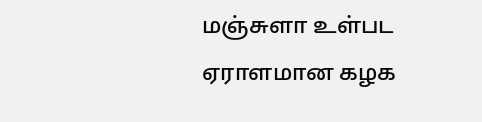மஞ்சுளா உள்பட ஏராளமான கழக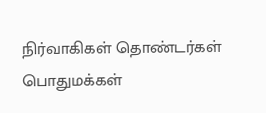நிர்வாகிகள் தொண்டர்கள் பொதுமக்கள்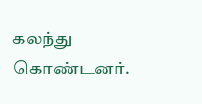கலந்து கொண்டனர்.